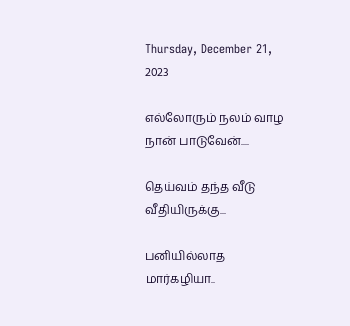Thursday, December 21, 2023

எல்லோரும் நலம் வாழ நான் பாடுவேன்....

தெய்வம் தந்த வீடு வீதியிருக்கு...

பனியில்லாத மார்கழியா..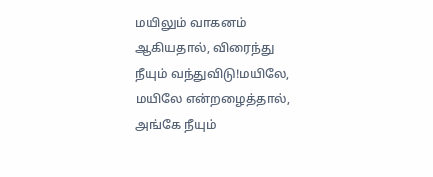மயிலும் வாகனம் ஆகியதால், விரைந்து நீயும் வந்துவிடு!மயிலே, மயிலே என்றழைத்தால், அங்கே நீயும்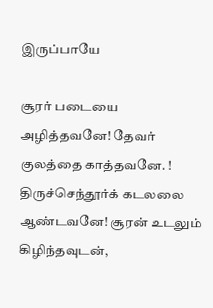இருப்பாயே

சூரர் படையை அழித்தவனே! தேவர் குலத்தை காத்தவனே. ! திருச்செந்தூர்க் கடலலை ஆண்டவனே! சூரன் உடலும் கிழிந்தவுடன்,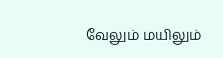வேலும் மயிலும்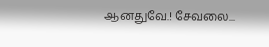ஆனதுவே.! சேவலை...